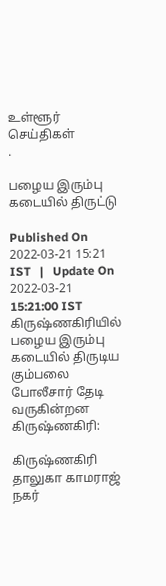உள்ளூர் செய்திகள்
.

பழைய இரும்பு கடையில் திருட்டு

Published On 2022-03-21 15:21 IST   |   Update On 2022-03-21 15:21:00 IST
கிருஷ்ணகிரியில் பழைய இரும்பு கடையில் திருடிய கும்பலை போலீசார் தேடி வருகின்றன
கிருஷ்ணகிரி:

கிருஷ்ணகிரி தாலுகா காமராஜ் நகர்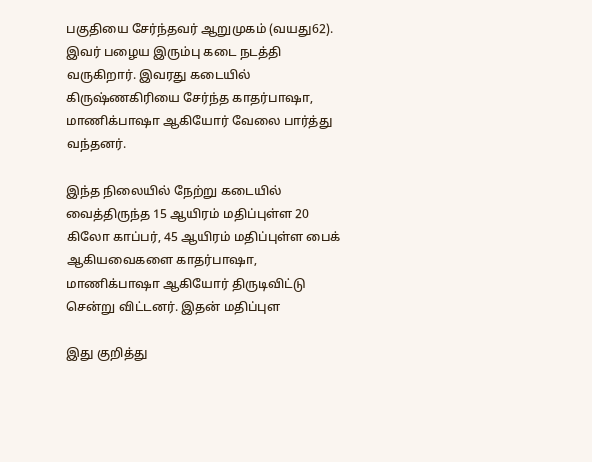பகுதியை சேர்ந்தவர் ஆறுமுகம் (வயது62). இவர் பழைய இரும்பு கடை நடத்தி வருகிறார். இவரது கடையில் கிருஷ்ணகிரியை சேர்ந்த காதர்பாஷா, மாணிக்பாஷா ஆகியோர் வேலை பார்த்து வந்தனர்.

இந்த நிலையில் நேற்று கடையில் வைத்திருந்த 15 ஆயிரம் மதிப்புள்ள 20 கிலோ காப்பர், 45 ஆயிரம் மதிப்புள்ள பைக் ஆகியவைகளை காதர்பாஷா, மாணிக்பாஷா ஆகியோர் திருடிவிட்டு சென்று விட்டனர். இதன் மதிப்புள

இது குறித்து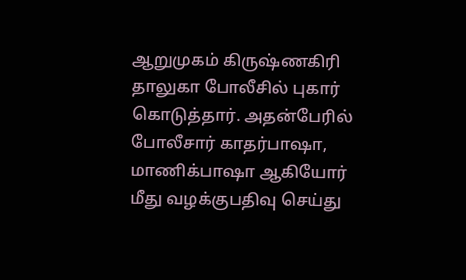ஆறுமுகம் கிருஷ்ணகிரி தாலுகா போலீசில் புகார் கொடுத்தார். அதன்பேரில் போலீசார் காதர்பாஷா, மாணிக்பாஷா ஆகியோர் மீது வழக்குபதிவு செய்து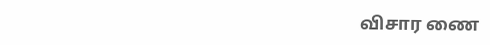விசார ணை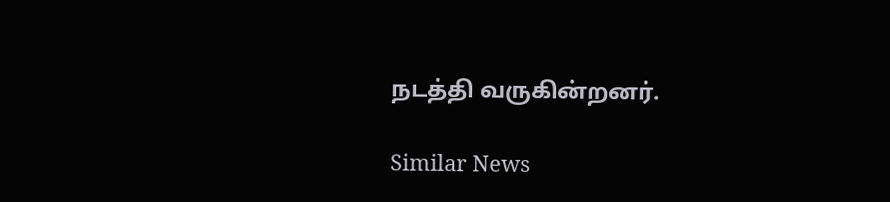நடத்தி வருகின்றனர்.

Similar News